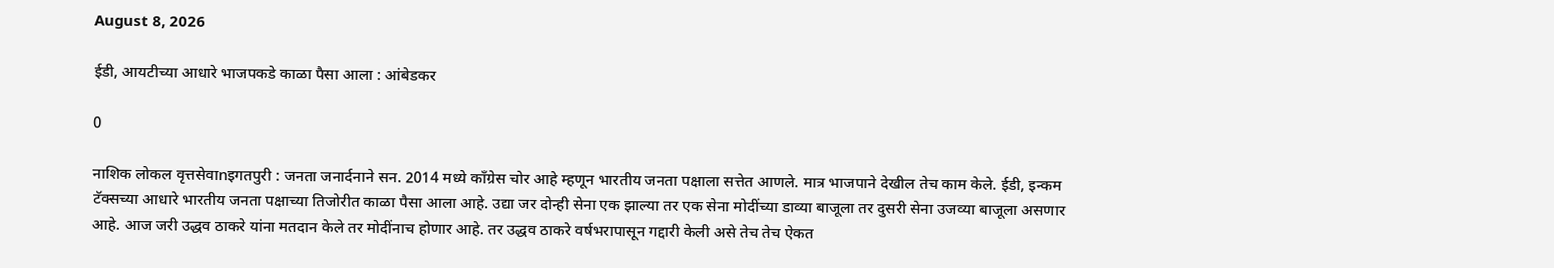August 8, 2026

ईडी, आयटीच्या आधारे भाजपकडे काळा पैसा आला : आंबेडकर

0

नाशिक लोकल वृत्तसेवाnइगतपुरी : जनता जनार्दनाने सन. 2014 मध्ये काँग्रेस चोर आहे म्हणून भारतीय जनता पक्षाला सत्तेत आणले. मात्र भाजपाने देखील तेच काम केले. ईडी, इन्कम टॅक्सच्या आधारे भारतीय जनता पक्षाच्या तिजोरीत काळा पैसा आला आहे. उद्या जर दोन्ही सेना एक झाल्या तर एक सेना मोदींच्या डाव्या बाजूला तर दुसरी सेना उजव्या बाजूला असणार आहे. आज जरी उद्धव ठाकरे यांना मतदान केले तर मोदींनाच होणार आहे. तर उद्धव ठाकरे वर्षभरापासून गद्दारी केली असे तेच तेच ऐकत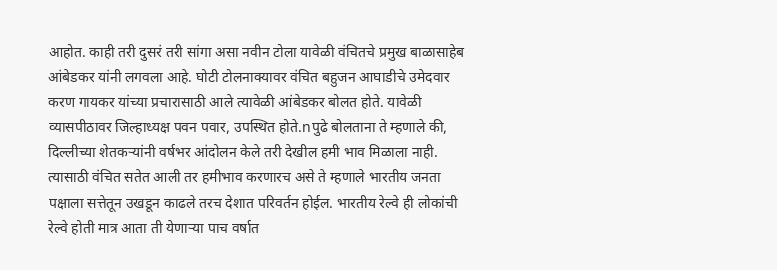आहोत. काही तरी दुसरं तरी सांगा असा नवीन टोला यावेळी वंचितचे प्रमुख बाळासाहेब आंबेडकर यांनी लगवला आहे. घोटी टोलनाक्यावर वंचित बहुजन आघाडीचे उमेदवार करण गायकर यांच्या प्रचारासाठी आले त्यावेळी आंबेडकर बोलत होते. यावेळी व्यासपीठावर जिल्हाध्यक्ष पवन पवार, उपस्थित होते.nपुढे बोलताना ते म्हणाले की, दिल्लीच्या शेतकर्‍यांनी वर्षभर आंदोलन केले तरी देखील हमी भाव मिळाला नाही. त्यासाठी वंचित सतेत आली तर हमीभाव करणारच असे ते म्हणाले भारतीय जनता पक्षाला सत्तेतून उखडून काढले तरच देशात परिवर्तन होईल. भारतीय रेल्वे ही लोकांची रेल्वे होती मात्र आता ती येणार्‍या पाच वर्षात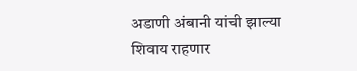अडाणी अंबानी यांची झाल्या शिवाय राहणार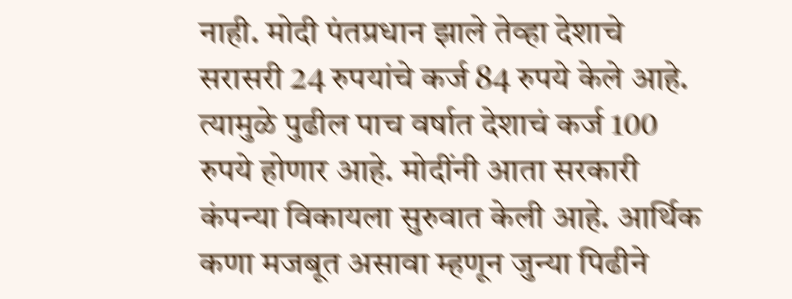नाही. मोदी पंतप्रधान झाले तेव्हा देशाचे सरासरी 24 रुपयांचे कर्ज 84 रुपये केले आहे. त्यामुळे पुढील पाच वर्षात देशाचं कर्ज 100 रुपये होणार आहे. मोदींनी आता सरकारी कंपन्या विकायला सुरुवात केली आहे. आर्थिक कणा मजबूत असावा म्हणून जुन्या पिढीने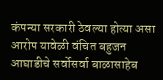कंपन्या सरकारी ठेवल्या होत्या असा आरोप यावेळी वंचित बहुजन आघाडीचे सर्वोसर्वा बाळासाहेब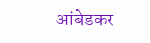आंबेडकर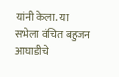यांनी केला. या सभेला वंचित बहुजन आघाडीचे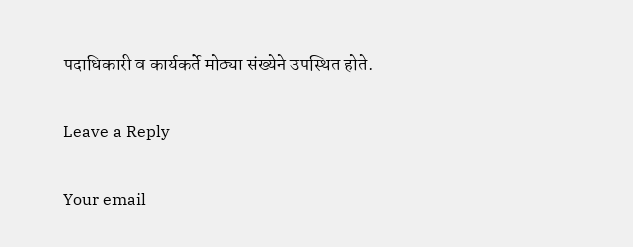पदाधिकारी व कार्यकर्ते मोठ्या संख्येने उपस्थित होते.

Leave a Reply

Your email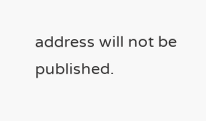address will not be published.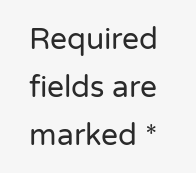Required fields are marked *